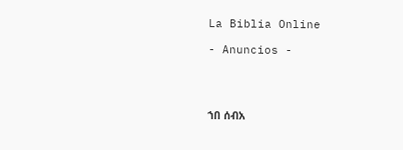La Biblia Online

- Anuncios -




ኀበ ሰብአ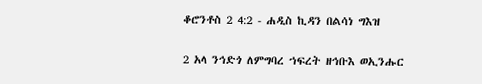ቆሮንቶስ 2 4:2 - ሐዲስ ኪዳን በልሳነ ግእዝ

2 አላ ንኅድጎ ለምግባረ ኀፍረት ዘኅቡእ ወኢንሑር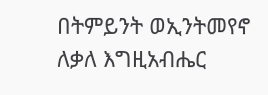በትምይንት ወኢንትመየኖ ለቃለ እግዚአብሔር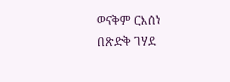ወናቅም ርእሰነ በጽድቅ ገሃደ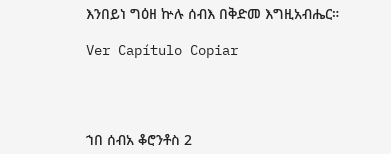እንበይነ ግዕዘ ኵሉ ሰብእ በቅድመ እግዚአብሔር።

Ver Capítulo Copiar




ኀበ ሰብአ ቆሮንቶስ 2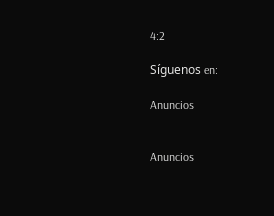4:2

Síguenos en:

Anuncios


Anuncios